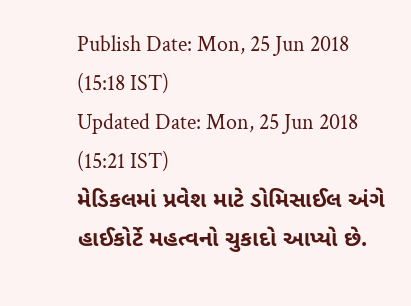Publish Date: Mon, 25 Jun 2018 (15:18 IST)
Updated Date: Mon, 25 Jun 2018 (15:21 IST)
મેડિકલમાં પ્રવેશ માટે ડોમિસાઈલ અંગે હાઈકોર્ટે મહત્વનો ચુકાદો આપ્યો છે.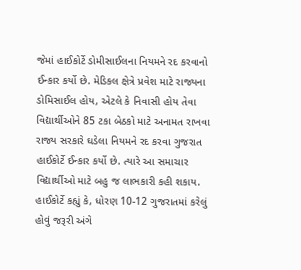જેમાં હાઈકોર્ટે ડોમીસાઈલના નિયમને રદ કરવાનો ઈન્કાર કર્યો છે. મેડિકલ ક્ષેત્રે પ્રવેશ માટે રાજ્યના ડોમિસાઈલ હોય, એટલે કે નિવાસી હોય તેવા વિદ્યાર્થીઓને 85 ટકા બેઠકો માટે અનામત રાખવા રાજ્ય સરકારે ઘડેલા નિયમને રદ કરવા ગુજરાત હાઈકોર્ટે ઈન્કાર કર્યો છે. ત્યારે આ સમાચાર વિદ્યાર્થીઓ માટે બહુ જ લાભકારી કહી શકાય.
હાઈકોર્ટે કહ્યું કે, ધોરણ 10-12 ગુજરાતમાં કરેલું હોવું જરૂરી અંગે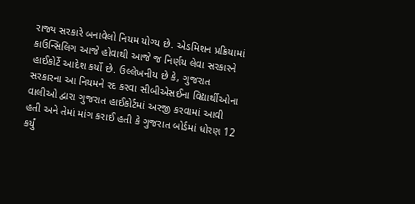રાજ્ય સરકારે બનાવેલો નિયમ યોગ્ય છે. એડમિશન પ્રક્રિયામાં કાઉન્સિલિગ આજે હોવાથી આજે જ નિર્ણય લેવા સરકારને હાઈકોર્ટે આદેશ કર્યો છે. ઉલ્લેખનીય છે કે, ગુજરાત સરકારના આ નિયમને રદ કરવા સીબીએસઈના વિદ્યાર્થીઓના વાલીઓ દ્વારા ગુજરાત હાઈકોર્ટમાં અરજી કરવામાં આવી હતી અને તેમાં માંગ કરાઈ હતી કે ગુજરાત બોર્ડમાં ધોરણ 12 કર્યું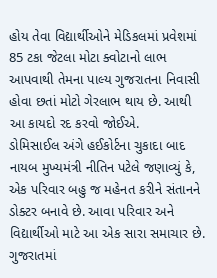હોય તેવા વિદ્યાર્થીઓને મેડિકલમાં પ્રવેશમાં 85 ટકા જેટલા મોટા ક્વોટાનો લાભ આપવાથી તેમના પાલ્ય ગુજરાતના નિવાસી હોવા છતાં મોટો ગેરલાભ થાય છે. આથી આ કાયદો રદ કરવો જોઈએ.
ડોમિસાઈલ અંગે હઈકોર્ટના ચુકાદા બાદ નાયબ મુખ્યમંત્રી નીતિન પટેલે જણાવ્યું કે, એક પરિવાર બહુ જ મહેનત કરીને સંતાનને ડોક્ટર બનાવે છે. આવા પરિવાર અને વિદ્યાર્થીઓ માટે આ એક સારા સમાચાર છે. ગુજરાતમાં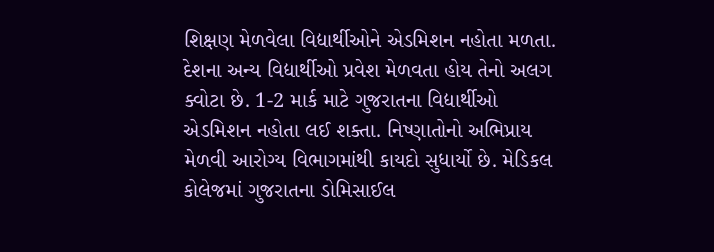શિક્ષણ મેળવેલા વિદ્યાર્થીઓને એડમિશન નહોતા મળતા. દેશના અન્ય વિદ્યાર્થીઓ પ્રવેશ મેળવતા હોય તેનો અલગ ક્વોટા છે. 1-2 માર્ક માટે ગુજરાતના વિદ્યાર્થીઓ એડમિશન નહોતા લઈ શક્તા. નિષ્ણાતોનો અભિપ્રાય મેળવી આરોગ્ય વિભાગમાંથી કાયદો સુધાર્યો છે. મેડિકલ કોલેજમાં ગુજરાતના ડોમિસાઈલ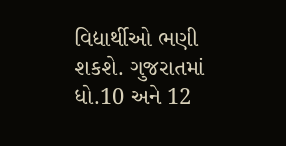વિદ્યાર્થીઓ ભણી શકશે. ગુજરાતમાં ધો.10 અને 12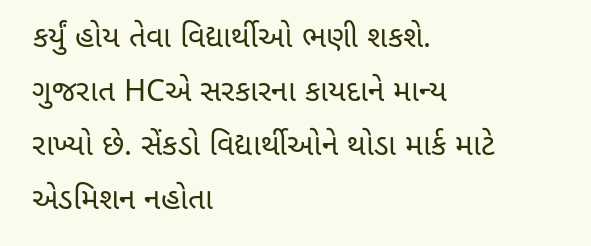કર્યું હોય તેવા વિદ્યાર્થીઓ ભણી શકશે. ગુજરાત HCએ સરકારના કાયદાને માન્ય રાખ્યો છે. સેંકડો વિદ્યાર્થીઓને થોડા માર્ક માટે એડમિશન નહોતા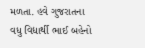મળતા. હવે ગુજરાતના વધુ વિદ્યાર્થી ભાઈ બહેનો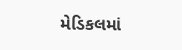મેડિકલમાં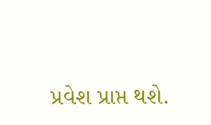પ્રવેશ પ્રાપ્ત થશે.